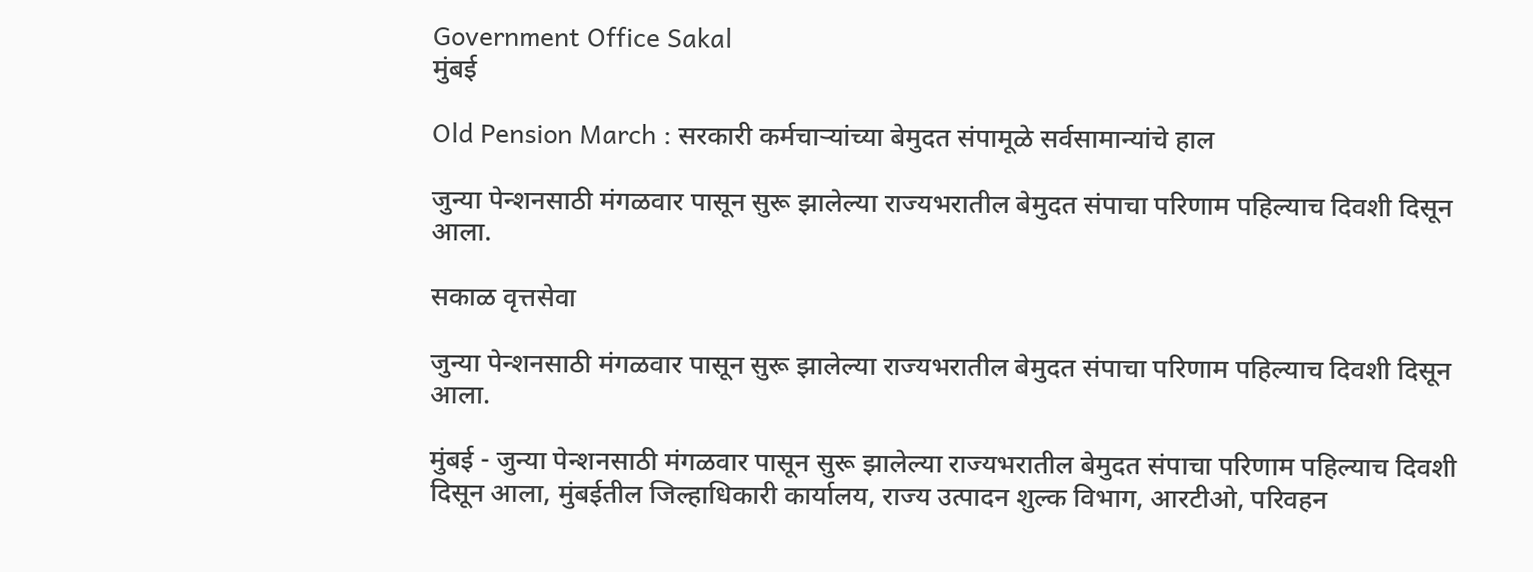Government Office Sakal
मुंबई

Old Pension March : सरकारी कर्मचाऱ्यांच्या बेमुदत संपामूळे सर्वसामान्यांचे हाल

जुन्या पेन्शनसाठी मंगळवार पासून सुरू झालेल्या राज्यभरातील बेमुदत संपाचा परिणाम पहिल्याच दिवशी दिसून आला.

सकाळ वृत्तसेवा

जुन्या पेन्शनसाठी मंगळवार पासून सुरू झालेल्या राज्यभरातील बेमुदत संपाचा परिणाम पहिल्याच दिवशी दिसून आला.

मुंबई - जुन्या पेन्शनसाठी मंगळवार पासून सुरू झालेल्या राज्यभरातील बेमुदत संपाचा परिणाम पहिल्याच दिवशी दिसून आला, मुंबईतील जिल्हाधिकारी कार्यालय, राज्य उत्पादन शुल्क विभाग, आरटीओ, परिवहन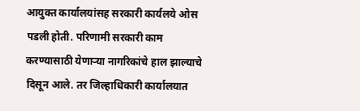आयुक्त कार्यालयांसह सरकारी कार्यलये ओस पडली होती. परिणामी सरकारी काम करण्यासाठी येणाऱ्या नागरिकांचे हाल झाल्याचे दिसून आले. तर जिल्हाधिकारी कार्यालयात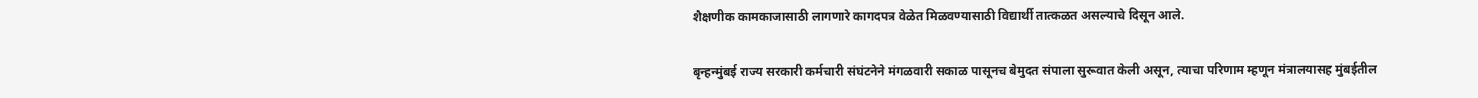शैक्षणीक कामकाजासाठी लागणारे कागदपत्र वेळेत मिळवण्यासाठी विद्यार्थी तात्कळत असल्याचे दिसून आले.

बृन्हन्मुंबई राज्य सरकारी कर्मचारी संघंटनेने मंगळवारी सकाळ पासूनच बेमुदत संपाला सुरूवात केली असून, त्याचा परिणाम म्हणून मंत्रालयासह मुंबईतील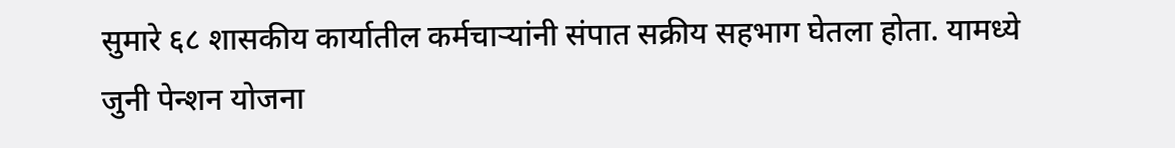सुमारे ६८ शासकीय कार्यातील कर्मचाऱ्यांनी संपात सक्रीय सहभाग घेतला होता. यामध्ये जुनी पेन्शन योजना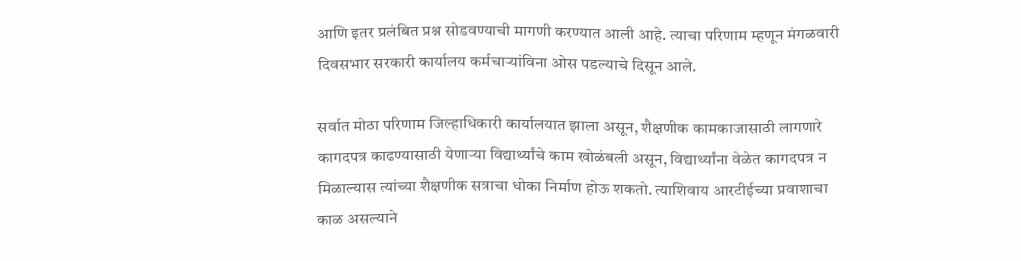आणि इतर प्रलंबित प्रश्न सोडवण्याची मागणी करण्यात आली आहे. त्याचा परिणाम म्हणून मंगळवारी दिवसभार सरकारी कार्यालय कर्मचाऱ्यांविना ओस पडल्याचे दिसून आले.

सर्वात मोठा परिणाम जिल्हाधिकारी कार्यालयात झाला असून, शैक्षणीक कामकाजासाठी लागणारे कागदपत्र काढण्यासाठी येणाऱ्या विद्यार्थ्यांचे काम खोळंबली असून, विद्यार्थ्यांना वेळेत कागदपत्र न मिळाल्यास त्यांच्या शैक्षणीक सत्राचा धोका निर्माण होऊ शकतो. त्याशिवाय आरटीईच्या प्रवाशाचा काळ असल्याने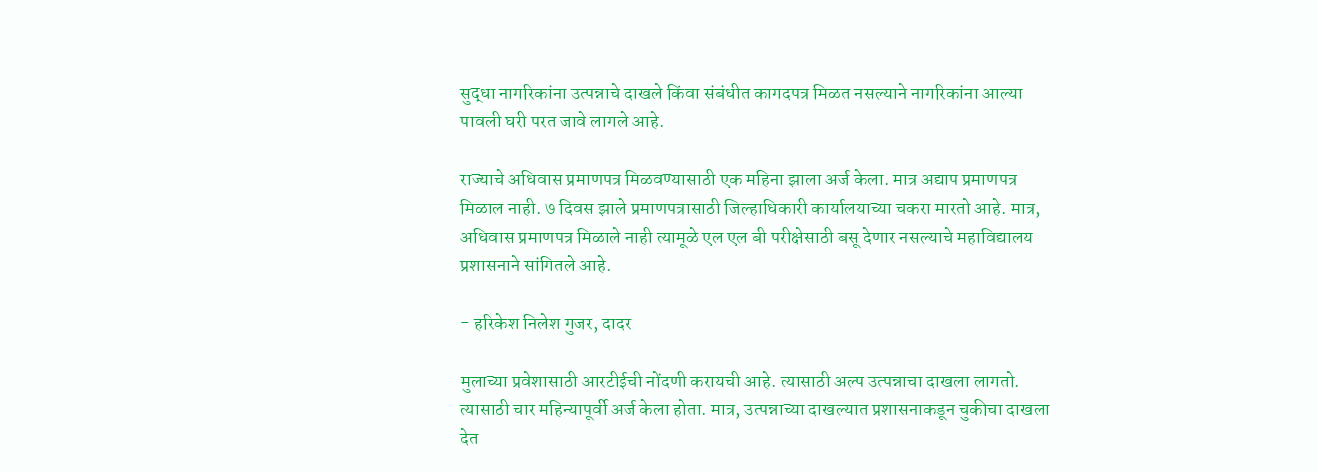सुद्धा नागरिकांना उत्पन्नाचे दाखले किंवा संबंधीत कागदपत्र मिळत नसल्याने नागरिकांना आल्या पावली घरी परत जावे लागले आहे.

राज्याचे अधिवास प्रमाणपत्र मिळवण्यासाठी एक महिना झाला अर्ज केला. मात्र अद्याप प्रमाणपत्र मिळाल नाही. ७ दिवस झाले प्रमाणपत्रासाठी जिल्हाधिकारी कार्यालयाच्या चकरा मारतो आहे. मात्र, अधिवास प्रमाणपत्र मिळाले नाही त्यामूळे एल एल बी परीक्षेसाठी बसू देणार नसल्याचे महाविद्यालय प्रशासनाने सांगितले आहे.

- हरिकेश निलेश गुजर, दादर

मुलाच्या प्रवेशासाठी आरटीईची नोंदणी करायची आहे. त्यासाठी अल्प उत्पन्नाचा दाखला लागतो. त्यासाठी चार महिन्यापूर्वी अर्ज केला होता. मात्र, उत्पन्नाच्या दाखल्यात प्रशासनाकडून चुकीचा दाखला देत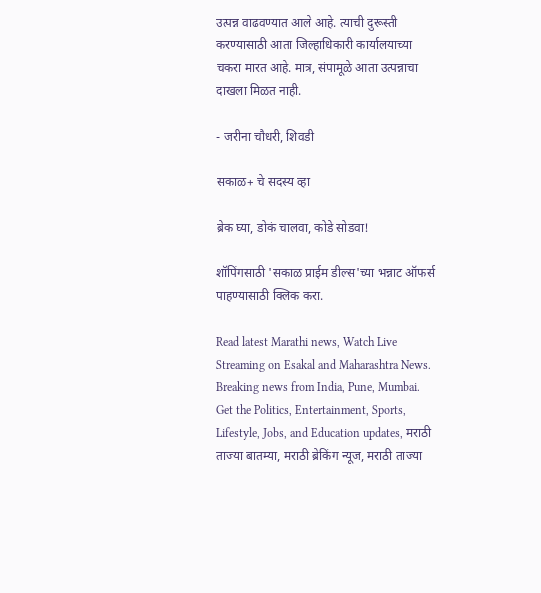उत्पन्न वाढवण्यात आले आहे. त्याची दुरूस्ती करण्यासाठी आता जिल्हाधिकारी कार्यालयाच्या चकरा मारत आहे. मात्र, संपामूळे आता उत्पन्नाचा दाखला मिळत नाही.

- जरीना चौधरी, शिवडी

सकाळ+ चे सदस्य व्हा

ब्रेक घ्या, डोकं चालवा, कोडे सोडवा!

शॉपिंगसाठी 'सकाळ प्राईम डील्स'च्या भन्नाट ऑफर्स पाहण्यासाठी क्लिक करा.

Read latest Marathi news, Watch Live Streaming on Esakal and Maharashtra News. Breaking news from India, Pune, Mumbai. Get the Politics, Entertainment, Sports, Lifestyle, Jobs, and Education updates, मराठी ताज्या बातम्या, मराठी ब्रेकिंग न्यूज, मराठी ताज्या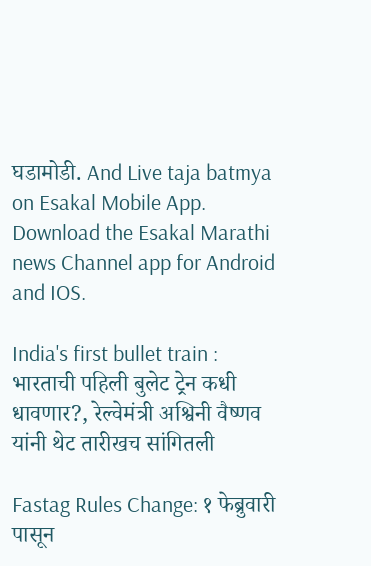घडामोडी. And Live taja batmya on Esakal Mobile App. Download the Esakal Marathi news Channel app for Android and IOS.

India's first bullet train : भारताची पहिली बुलेट ट्रेन कधी धावणार?, रेल्वेमंत्री अश्विनी वैष्णव यांनी थेट तारीखच सांगितली

Fastag Rules Change: १ फेब्रुवारी पासून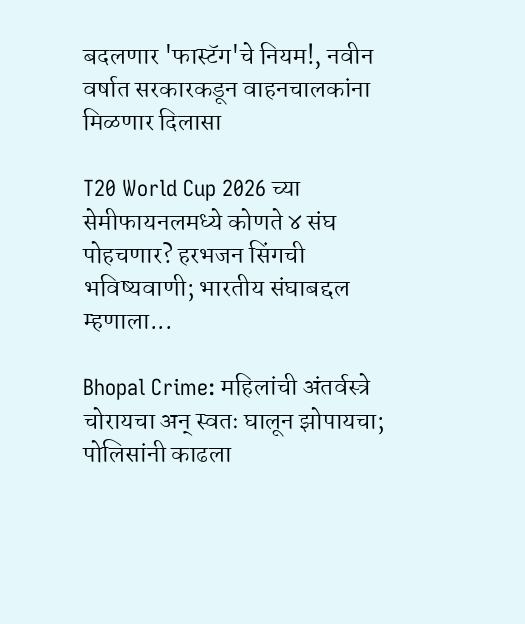बदलणार 'फास्टॅग'चे नियम!, नवीन वर्षात सरकारकडून वाहनचालकांना मिळणार दिलासा

T20 World Cup 2026 च्या सेमीफायनलमध्ये कोणते ४ संघ पोहचणार? हरभजन सिंगची भविष्यवाणी; भारतीय संघाबद्दल म्हणाला...

Bhopal Crime: महिलांची अंतर्वस्त्रे चोरायचा अन् स्वतः घालून झोपायचा; पोलिसांनी काढला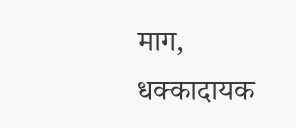माग, धक्कादायक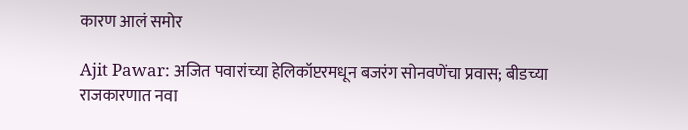कारण आलं समोर

Ajit Pawar: अजित पवारांच्या हेलिकॉप्टरमधून बजरंग सोनवणेंचा प्रवास; बीडच्या राजकारणात नवा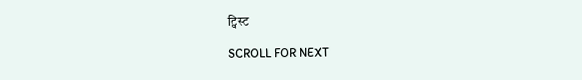ट्विस्ट

SCROLL FOR NEXT